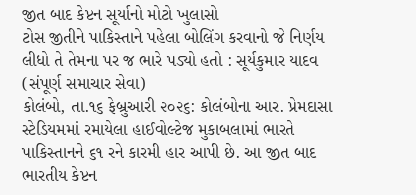જીત બાદ કેપ્ટન સૂર્યાનો મોટો ખુલાસો
ટોસ જીતીને પાકિસ્તાને પહેલા બોલિંગ કરવાનો જે નિર્ણય લીધો તે તેમના પર જ ભારે પડ્યો હતો : સૂર્યકુમાર યાદવ
(સંપૂર્ણ સમાચાર સેવા)
કોલંબો, તા.૧૬ ફેબ્રુઆરી ૨૦૨૬: કોલંબોના આર. પ્રેમદાસા સ્ટેડિયમમાં રમાયેલા હાઈવોલ્ટેજ મુકાબલામાં ભારતે પાકિસ્તાનને ૬૧ રને કારમી હાર આપી છે. આ જીત બાદ ભારતીય કેપ્ટન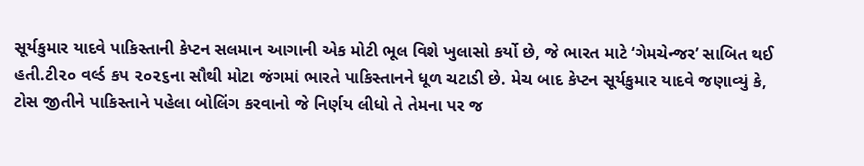સૂર્યકુમાર યાદવે પાકિસ્તાની કેપ્ટન સલમાન આગાની એક મોટી ભૂલ વિશે ખુલાસો કર્યો છે, જે ભારત માટે ‘ગેમચેન્જર’ સાબિત થઈ હતી.ટી૨૦ વર્લ્ડ કપ ૨૦૨૬ના સૌથી મોટા જંગમાં ભારતે પાકિસ્તાનને ધૂળ ચટાડી છે. મેચ બાદ કેપ્ટન સૂર્યકુમાર યાદવે જણાવ્યું કે, ટોસ જીતીને પાકિસ્તાને પહેલા બોલિંગ કરવાનો જે નિર્ણય લીધો તે તેમના પર જ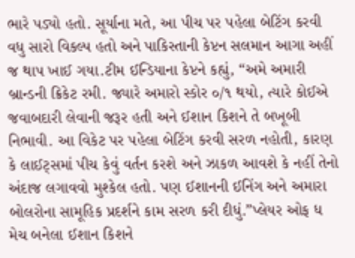ભારે પડ્યો હતો. સૂર્યાના મતે, આ પીચ પર પહેલા બેટિંગ કરવી વધુ સારો વિકલ્પ હતો અને પાકિસ્તાની કેપ્ટન સલમાન આગા અહીં જ થાપ ખાઈ ગયા.ટીમ ઈન્ડિયાના કેપ્ટને કહ્યું, “અમે અમારી બ્રાન્ડની ક્રિકેટ રમી. જ્યારે અમારો સ્કોર ૦/૧ થયો, ત્યારે કોઈએ જવાબદારી લેવાની જરૂર હતી અને ઈશાન કિશને તે બખૂબી નિભાવી. આ વિકેટ પર પહેલા બેટિંગ કરવી સરળ નહોતી, કારણ કે લાઈટ્સમાં પીચ કેવું વર્તન કરશે અને ઝાકળ આવશે કે નહીં તેનો અંદાજ લગાવવો મુશ્કેલ હતો. પણ ઈશાનની ઈનિંગ અને અમારા બોલરોના સામૂહિક પ્રદર્શને કામ સરળ કરી દીધું.”પ્લેયર ઓફ ધ મેચ બનેલા ઈશાન કિશને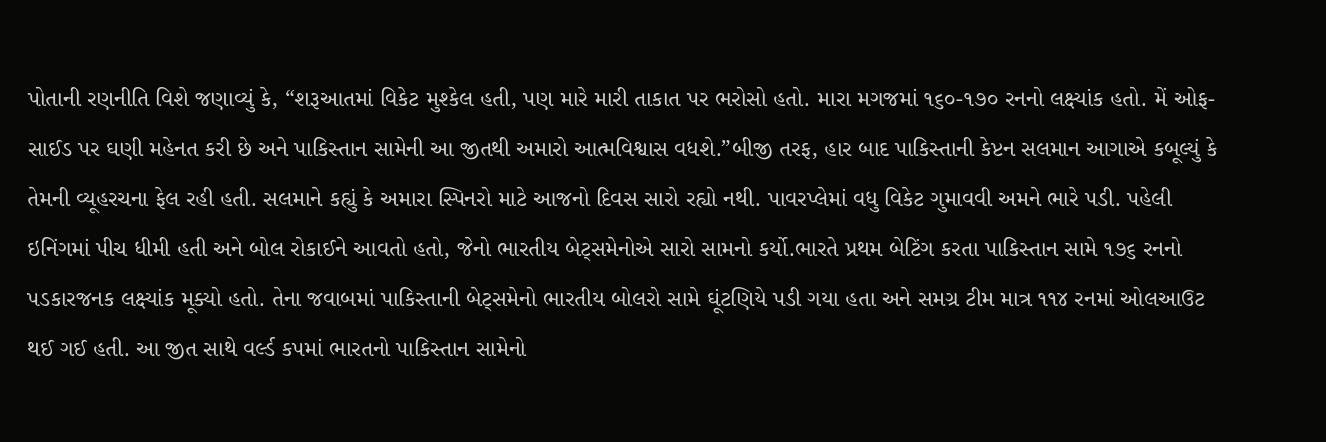પોતાની રણનીતિ વિશે જણાવ્યું કે, “શરૂઆતમાં વિકેટ મુશ્કેલ હતી, પણ મારે મારી તાકાત પર ભરોસો હતો. મારા મગજમાં ૧૬૦-૧૭૦ રનનો લક્ષ્યાંક હતો. મેં ઓફ-સાઈડ પર ઘણી મહેનત કરી છે અને પાકિસ્તાન સામેની આ જીતથી અમારો આત્મવિશ્વાસ વધશે.”બીજી તરફ, હાર બાદ પાકિસ્તાની કેપ્ટન સલમાન આગાએ કબૂલ્યું કે તેમની વ્યૂહરચના ફેલ રહી હતી. સલમાને કહ્યું કે અમારા સ્પિનરો માટે આજનો દિવસ સારો રહ્યો નથી. પાવરપ્લેમાં વધુ વિકેટ ગુમાવવી અમને ભારે પડી. પહેલી ઇનિંગમાં પીચ ધીમી હતી અને બોલ રોકાઈને આવતો હતો, જેનો ભારતીય બેટ્સમેનોએ સારો સામનો કર્યો.ભારતે પ્રથમ બેટિંગ કરતા પાકિસ્તાન સામે ૧૭૬ રનનો પડકારજનક લક્ષ્યાંક મૂક્યો હતો. તેના જવાબમાં પાકિસ્તાની બેટ્સમેનો ભારતીય બોલરો સામે ઘૂંટણિયે પડી ગયા હતા અને સમગ્ર ટીમ માત્ર ૧૧૪ રનમાં ઓલઆઉટ થઈ ગઈ હતી. આ જીત સાથે વર્લ્ડ કપમાં ભારતનો પાકિસ્તાન સામેનો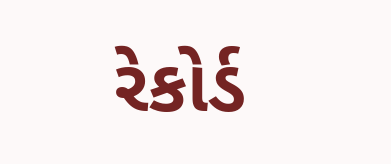રેકોર્ડ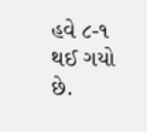હવે ૮-૧ થઈ ગયો છે.